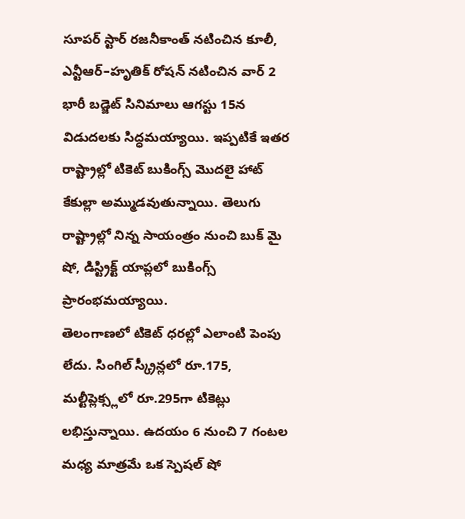సూపర్ స్టార్ రజనీకాంత్ నటించిన కూలీ, ఎన్టీఆర్–హృతిక్ రోషన్ నటించిన వార్ 2 భారీ బడ్జెట్ సినిమాలు ఆగస్టు 15న విడుదలకు సిద్ధమయ్యాయి. ఇప్పటికే ఇతర రాష్ట్రాల్లో టికెట్ బుకింగ్స్ మొదలై హాట్ కేకుల్లా అమ్ముడవుతున్నాయి. తెలుగు రాష్ట్రాల్లో నిన్న సాయంత్రం నుంచి బుక్ మై షో, డిస్ట్రిక్ట్ యాప్లలో బుకింగ్స్ ప్రారంభమయ్యాయి.
తెలంగాణలో టికెట్ ధరల్లో ఎలాంటి పెంపు లేదు. సింగిల్ స్క్రీన్లలో రూ.175, మల్టీప్లెక్స్లలో రూ.295గా టికెట్లు లభిస్తున్నాయి. ఉదయం 6 నుంచి 7 గంటల మధ్య మాత్రమే ఒక స్పెషల్ షో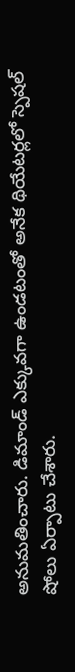అనుమతించారు. డిమాండ్ ఎక్కువగా ఉండటంతో అనేక థియేటర్లలో స్పెషల్ షోలు ఏర్పాటు చేశారు.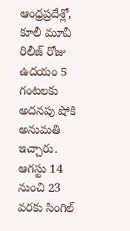ఆంధ్రప్రదేశ్లో, కూలీ మూవీ రిలీజ్ రోజు ఉదయం 5 గంటలకు అదనపు షోకి అనుమతి ఇచ్చారు. ఆగస్టు 14 నుంచి 23 వరకు సింగిల్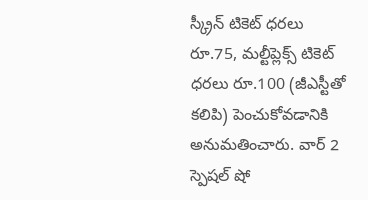స్క్రీన్ టికెట్ ధరలు రూ.75, మల్టీప్లెక్స్ టికెట్ ధరలు రూ.100 (జీఎస్టీతో కలిపి) పెంచుకోవడానికి అనుమతించారు. వార్ 2 స్పెషల్ షో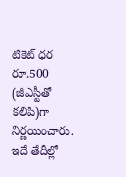టికెట్ ధర రూ.500 (జీఎస్టీతో కలిపి)గా నిర్ణయించారు. ఇదే తేదీల్లో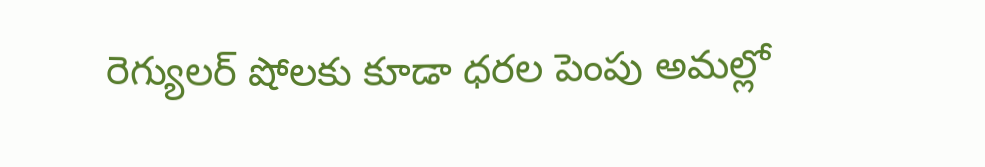రెగ్యులర్ షోలకు కూడా ధరల పెంపు అమల్లో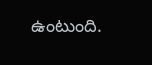ఉంటుంది.